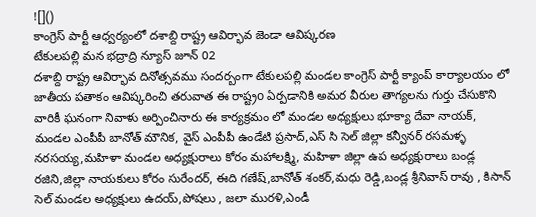![]()
కాంగ్రెస్ పార్టీ ఆధ్వర్యంలో దశాబ్ది రాష్ట్ర ఆవిర్భావ జెండా ఆవిష్కరణ
టేకులపల్లి మన భద్రాద్రి న్యూస్ జూన్ 02
దశాబ్ది రాష్ట్ర ఆవిర్భావ దినోత్సవము సందర్బంగా టేకులపల్లి మండల కాంగ్రెస్ పార్టీ క్యాంప్ కార్యాలయం లో జాతీయ పతాకం ఆవిష్కరించి తరువాత ఈ రాష్ట్రo ఏర్పడానికి అమర వీరుల తాగ్యలను గుర్తు చేసుకొని వారికీ ఘనంగా నివాళు అర్పించినారు ఈ కార్యక్రమం లో మండల అధ్యక్షులు భూక్యా దేవా నాయక్, మండల ఎంపీపీ బానోత్ మౌనిక, వైస్ ఎంపీపీ ఉండేటి ప్రసాద్,ఎస్ సి సెల్ జిల్లా కన్వీనర్ రసమళ్ళ నరసయ్య,మహిళా మండల అధ్యక్షురాలు కోరం మహాలక్ష్మి, మహిళా జిల్లా ఉప అధ్యక్షురాలు బండ్ల రజిని,జిల్లా నాయకులు కోరం సురేందర్, ఈది గణేష్,బానోత్ శంకర్,మధు రెడ్డి,బండ్ల శ్రీనివాస్ రావు , కిసాన్ సెల్ మండల అధ్యక్షులు ఉదయ్,పోషలు , జలా మురళి,ఎండీ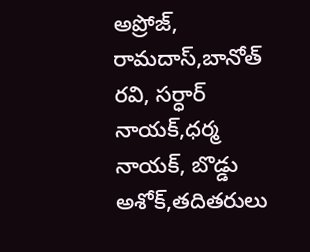అప్రోజ్, రామదాస్,బానోత్ రవి, సర్ధార్ నాయక్,ధర్మ నాయక్, బొడ్డు అశోక్,తదితరులు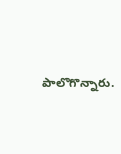పాలొగొన్నారు.